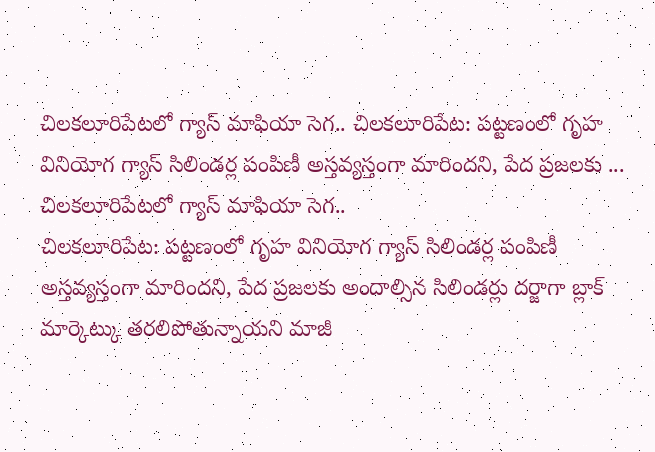చిలకలూరిపేటలో గ్యాస్ మాఫియా సెగ.. చిలకలూరిపేట: పట్టణంలో గృహ వినియోగ గ్యాస్ సిలిండర్ల పంపిణీ అస్తవ్యస్తంగా మారిందని, పేద ప్రజలకు ...
చిలకలూరిపేటలో గ్యాస్ మాఫియా సెగ..
చిలకలూరిపేట: పట్టణంలో గృహ వినియోగ గ్యాస్ సిలిండర్ల పంపిణీ అస్తవ్యస్తంగా మారిందని, పేద ప్రజలకు అందాల్సిన సిలిండర్లు దర్జాగా బ్లాక్ మార్కెట్కు తరలిపోతున్నాయని మాజీ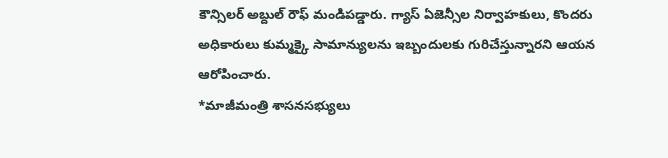కౌన్సిలర్ అబ్దుల్ రౌఫ్ మండిపడ్డారు. గ్యాస్ ఏజెన్సీల నిర్వాహకులు, కొందరు అధికారులు కుమ్మక్కై సామాన్యులను ఇబ్బందులకు గురిచేస్తున్నారని ఆయన ఆరోపించారు.
*మాజీమంత్రి శాసనసభ్యులు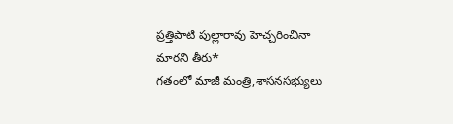ప్రత్తిపాటి పుల్లారావు హెచ్చరించినా మారని తీరు*
గతంలో మాజీ మంత్రి,శాసనసభ్యులు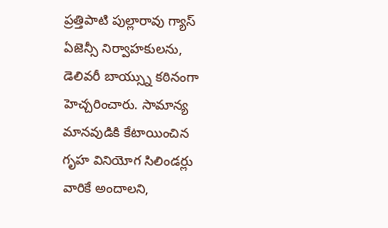ప్రత్తిపాటి పుల్లారావు గ్యాస్ ఏజెన్సీ నిర్వాహకులను, డెలివరీ బాయ్స్ను కఠినంగా హెచ్చరించారు. సామాన్య మానవుడికి కేటాయించిన గృహ వినియోగ సిలిండర్లు వారికే అందాలని,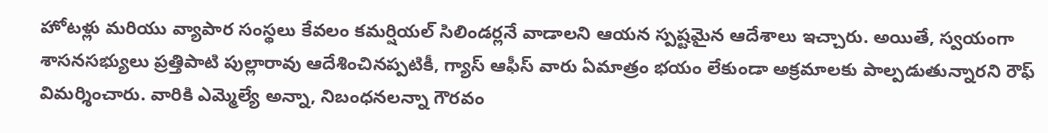హోటళ్లు మరియు వ్యాపార సంస్థలు కేవలం కమర్షియల్ సిలిండర్లనే వాడాలని ఆయన స్పష్టమైన ఆదేశాలు ఇచ్చారు. అయితే, స్వయంగా శాసనసభ్యులు ప్రత్తిపాటి పుల్లారావు ఆదేశించినప్పటికీ, గ్యాస్ ఆఫీస్ వారు ఏమాత్రం భయం లేకుండా అక్రమాలకు పాల్పడుతున్నారని రౌఫ్ విమర్శించారు. వారికి ఎమ్మెల్యే అన్నా, నిబంధనలన్నా గౌరవం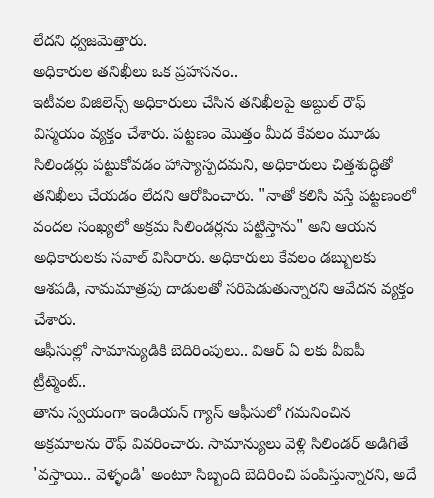లేదని ధ్వజమెత్తారు.
అధికారుల తనిఖీలు ఒక ప్రహసనం..
ఇటీవల విజిలెన్స్ అధికారులు చేసిన తనిఖీలపై అబ్దుల్ రౌఫ్ విస్మయం వ్యక్తం చేశారు. పట్టణం మొత్తం మీద కేవలం మూడు సిలిండర్లు పట్టుకోవడం హాస్యాస్పదమని, అధికారులు చిత్తశుద్ధితో తనిఖీలు చేయడం లేదని ఆరోపించారు. "నాతో కలిసి వస్తే పట్టణంలో వందల సంఖ్యలో అక్రమ సిలిండర్లను పట్టిస్తాను" అని ఆయన అధికారులకు సవాల్ విసిరారు. అధికారులు కేవలం డబ్బులకు ఆశపడి, నామమాత్రపు దాడులతో సరిపెడుతున్నారని ఆవేదన వ్యక్తం చేశారు.
ఆఫీసుల్లో సామాన్యుడికి బెదిరింపులు.. విఆర్ ఏ లకు వీఐపీ ట్రీట్మెంట్..
తాను స్వయంగా ఇండియన్ గ్యాస్ ఆఫీసులో గమనించిన అక్రమాలను రౌఫ్ వివరించారు. సామాన్యులు వెళ్లి సిలిండర్ అడిగితే 'వస్తాయి.. వెళ్ళండి' అంటూ సిబ్బంది బెదిరించి పంపిస్తున్నారని, అదే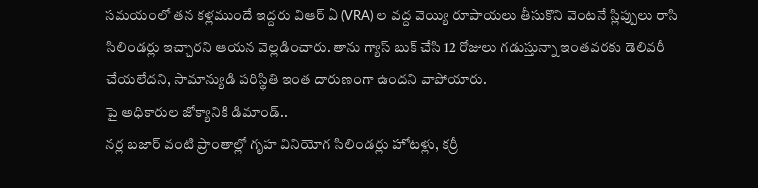సమయంలో తన కళ్లముందే ఇద్దరు విఆర్ ఏ (VRA) ల వద్ద వెయ్యి రూపాయలు తీసుకొని వెంటనే స్లిప్పులు రాసి సిలిండర్లు ఇచ్చారని ఆయన వెల్లడించారు. తాను గ్యాస్ బుక్ చేసి 12 రోజులు గడుస్తున్నా ఇంతవరకు డెలివరీ చేయలేదని, సామాన్యుడి పరిస్థితి ఇంత దారుణంగా ఉందని వాపోయారు.
పై అధికారుల జోక్యానికి డిమాండ్..
నర్ల బజార్ వంటి ప్రాంతాల్లో గృహ వినియోగ సిలిండర్లు హోటళ్లు, కర్రీ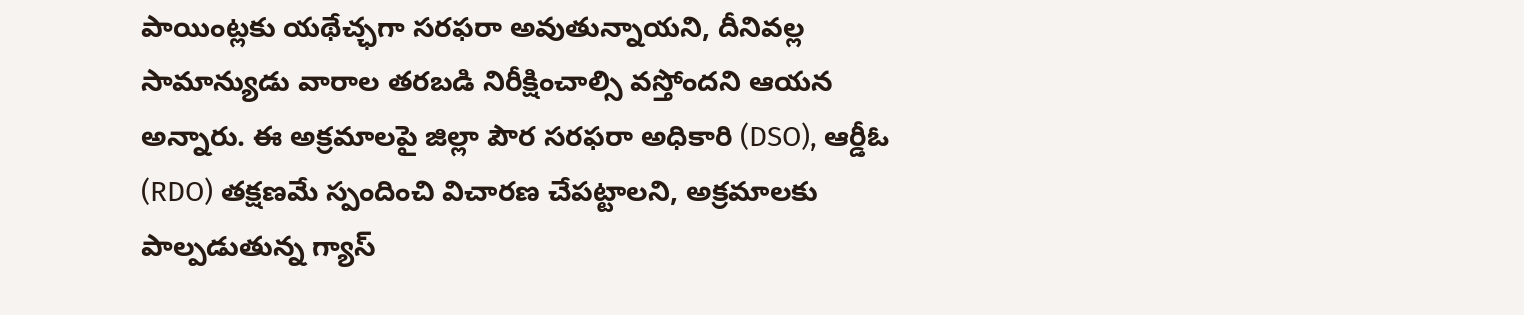పాయింట్లకు యథేచ్ఛగా సరఫరా అవుతున్నాయని, దీనివల్ల సామాన్యుడు వారాల తరబడి నిరీక్షించాల్సి వస్తోందని ఆయన అన్నారు. ఈ అక్రమాలపై జిల్లా పౌర సరఫరా అధికారి (DSO), ఆర్డీఓ (RDO) తక్షణమే స్పందించి విచారణ చేపట్టాలని, అక్రమాలకు పాల్పడుతున్న గ్యాస్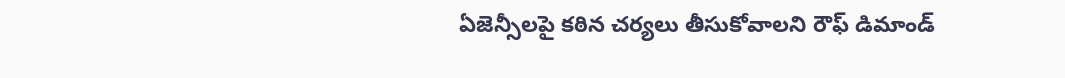ఏజెన్సీలపై కఠిన చర్యలు తీసుకోవాలని రౌఫ్ డిమాండ్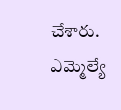చేశారు. ఎమ్మెల్యే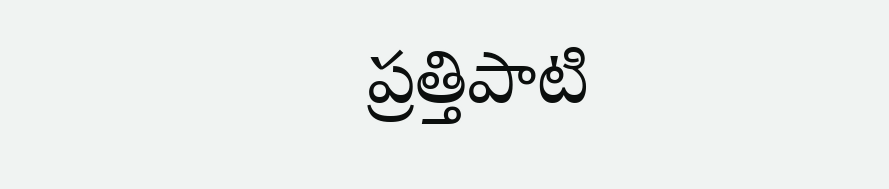ప్రత్తిపాటి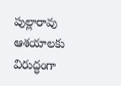పుల్లారావు ఆశయాలకు విరుద్ధంగా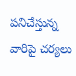పనిచేస్తున్న వారిపై చర్యలు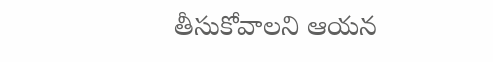తీసుకోవాలని ఆయన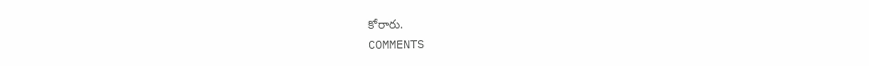కోరారు.
COMMENTS